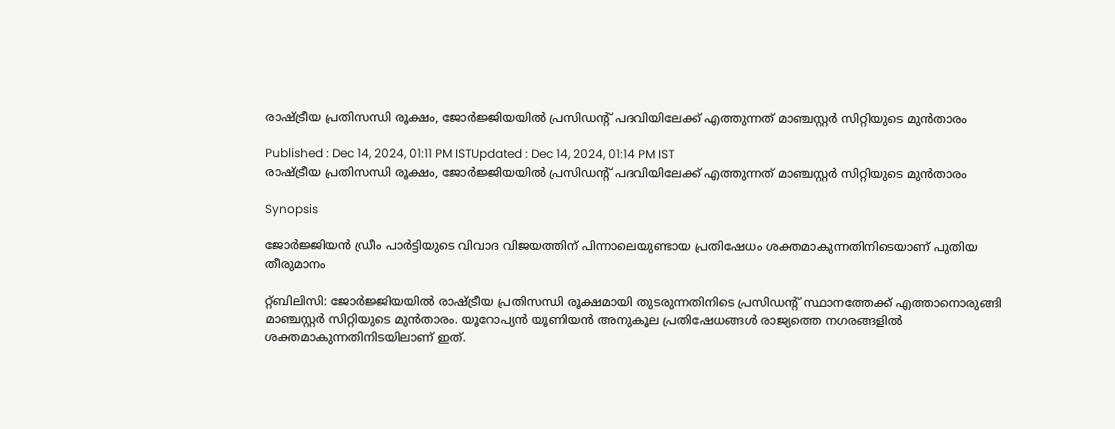രാഷ്ട്രീയ പ്രതിസന്ധി രൂക്ഷം, ജോർജ്ജിയയിൽ പ്രസിഡന്റ് പദവിയിലേക്ക് എത്തുന്നത് മാഞ്ചസ്റ്റർ സിറ്റിയുടെ മുൻതാരം

Published : Dec 14, 2024, 01:11 PM ISTUpdated : Dec 14, 2024, 01:14 PM IST
രാഷ്ട്രീയ പ്രതിസന്ധി രൂക്ഷം, ജോർജ്ജിയയിൽ പ്രസിഡന്റ് പദവിയിലേക്ക് എത്തുന്നത് മാഞ്ചസ്റ്റർ സിറ്റിയുടെ മുൻതാരം

Synopsis

ജോർജ്ജിയൻ ഡ്രീം പാർട്ടിയുടെ വിവാദ വിജയത്തിന് പിന്നാലെയുണ്ടായ പ്രതിഷേധം ശക്തമാകുന്നതിനിടെയാണ് പുതിയ തീരുമാനം

റ്റ്ബിലിസി: ജോർജ്ജിയയിൽ രാഷ്ട്രീയ പ്രതിസന്ധി രൂക്ഷമായി തുടരുന്നതിനിടെ പ്രസിഡന്റ് സ്ഥാനത്തേക്ക് എത്താനൊരുങ്ങി മാഞ്ചസ്റ്റർ സിറ്റിയുടെ മുൻതാരം. യൂറോപ്യൻ യൂണിയൻ അനുകൂല പ്രതിഷേധങ്ങൾ രാജ്യത്തെ നഗരങ്ങളിൽ ശക്തമാകുന്നതിനിടയിലാണ് ഇത്.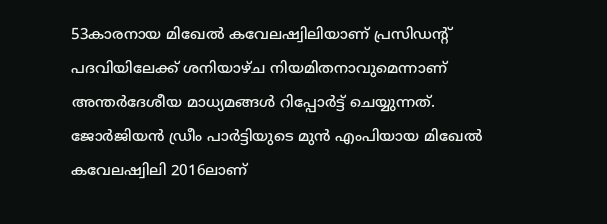53കാരനായ മിഖേൽ കവേലഷ്വിലിയാണ് പ്രസിഡന്റ് പദവിയിലേക്ക് ശനിയാഴ്ച നിയമിതനാവുമെന്നാണ് അന്തർദേശീയ മാധ്യമങ്ങൾ റിപ്പോർട്ട് ചെയ്യുന്നത്. ജോർജിയൻ ഡ്രീം പാർട്ടിയുടെ മുൻ എംപിയായ മിഖേൽ കവേലഷ്വിലി 2016ലാണ്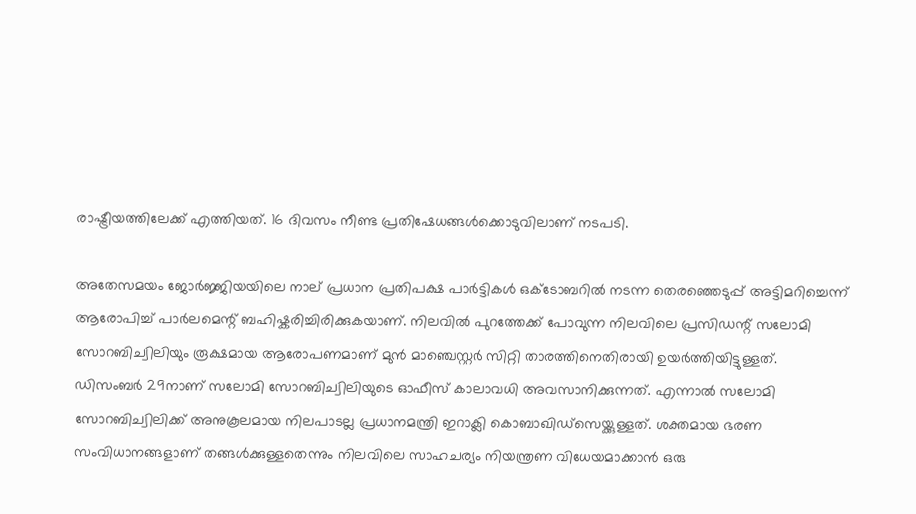രാഷ്ട്രീയത്തിലേക്ക് എത്തിയത്. 16 ദിവസം നീണ്ട പ്രതിഷേധങ്ങൾക്കൊടുവിലാണ് നടപടി.

അതേസമയം ജോർജ്ജിയയിലെ നാല് പ്രധാന പ്രതിപക്ഷ പാർട്ടികൾ ഒക്ടോബറിൽ നടന്ന തെരഞ്ഞെടുപ്പ് അട്ടിമറിച്ചെന്ന് ആരോപിച്ച് പാർലമെന്റ് ബഹിഷ്കരിച്ചിരിക്കുകയാണ്. നിലവിൽ പുറത്തേക്ക് പോവുന്ന നിലവിലെ പ്രസിഡന്റ് സലോമി സോറബിച്വിലിയും രൂക്ഷമായ ആരോപണമാണ് മുൻ മാഞ്ചെസ്റ്റർ സിറ്റി താരത്തിനെതിരായി ഉയർത്തിയിട്ടുള്ളത്. ഡിസംബർ 29നാണ് സലോമി സോറബിച്വിലിയുടെ ഓഫീസ് കാലാവധി അവസാനിക്കുന്നത്. എന്നാൽ സലോമി സോറബിച്വിലിക്ക് അനുകൂലമായ നിലപാടല്ല പ്രധാനമന്ത്രി ഇറാക്ലി കൊബാഖിഡ്സെയ്ക്കുള്ളത്. ശക്തമായ ഭരണ സംവിധാനങ്ങളാണ് തങ്ങൾക്കുള്ളതെന്നും നിലവിലെ സാഹചര്യം നിയന്ത്രണ വിധേയമാക്കാൻ ഒരു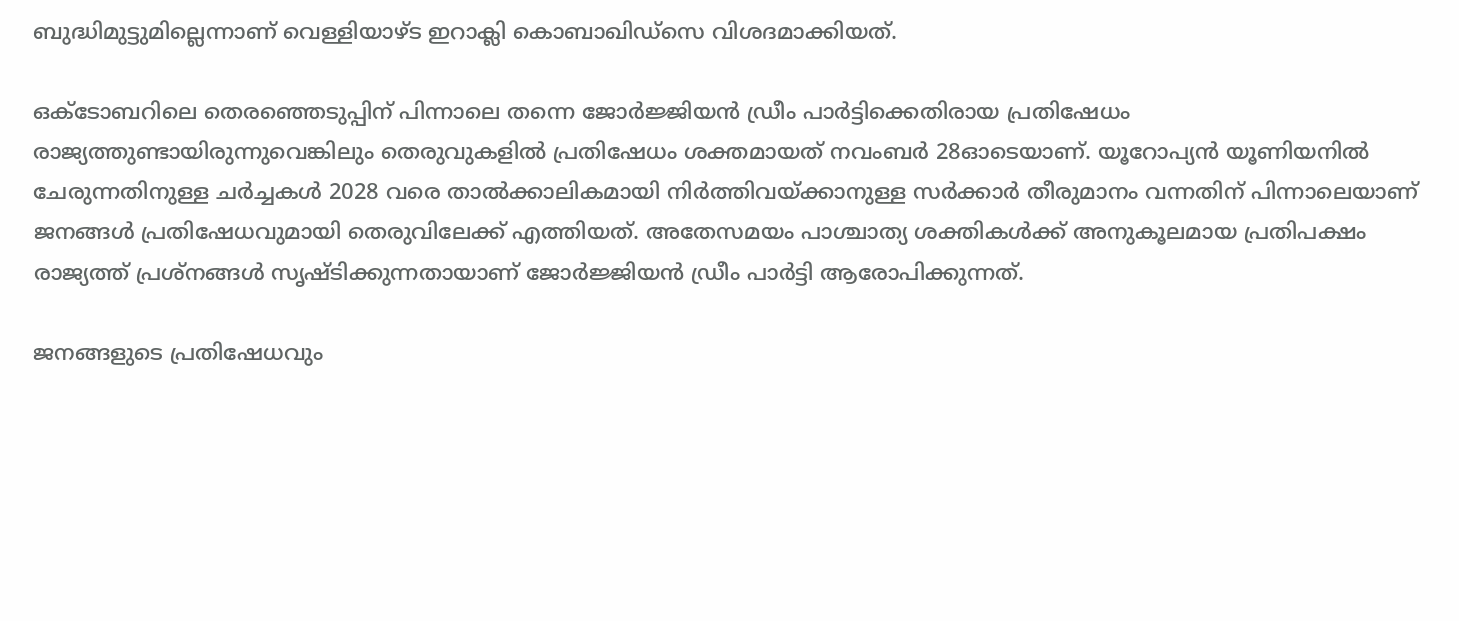ബുദ്ധിമുട്ടുമില്ലെന്നാണ് വെള്ളിയാഴ്ട ഇറാക്ലി കൊബാഖിഡ്സെ വിശദമാക്കിയത്.

ഒക്ടോബറിലെ തെരഞ്ഞെടുപ്പിന് പിന്നാലെ തന്നെ ജോർജ്ജിയൻ ഡ്രീം പാർട്ടിക്കെതിരായ പ്രതിഷേധം രാജ്യത്തുണ്ടായിരുന്നുവെങ്കിലും തെരുവുകളിൽ പ്രതിഷേധം ശക്തമായത് നവംബർ 28ഓടെയാണ്. യൂറോപ്യൻ യൂണിയനിൽ ചേരുന്നതിനുള്ള ചർച്ചകൾ 2028 വരെ താൽക്കാലികമായി നിർത്തിവയ്ക്കാനുള്ള സർക്കാർ തീരുമാനം വന്നതിന് പിന്നാലെയാണ് ജനങ്ങൾ പ്രതിഷേധവുമായി തെരുവിലേക്ക് എത്തിയത്. അതേസമയം പാശ്ചാത്യ ശക്തികൾക്ക് അനുകൂലമായ പ്രതിപക്ഷം രാജ്യത്ത് പ്രശ്നങ്ങൾ സൃഷ്ടിക്കുന്നതായാണ് ജോർജ്ജിയൻ ഡ്രീം പാർട്ടി ആരോപിക്കുന്നത്.

ജനങ്ങളുടെ പ്രതിഷേധവും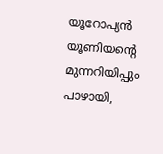യൂറോപ്യൻ യൂണിയന്റെ മുന്നറിയിപ്പും പാഴായി,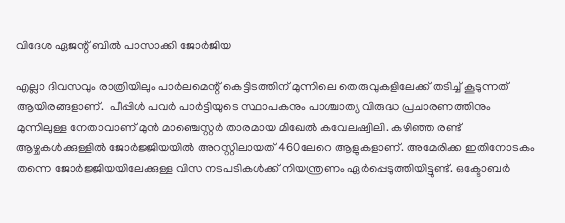വിദേശ ഏജന്റ് ബിൽ പാസാക്കി ജോ‍ർജിയ

എല്ലാ ദിവസവും രാത്രിയിലും പാർലമെന്റ് കെട്ടിടത്തിന് മുന്നിലെ തെരുവുകളിലേക്ക് തടിച്ച് കൂടുന്നത് ആയിരങ്ങളാണ്.  പീപ്പിൾ പവർ പാർട്ടിയുടെ സ്ഥാപകനും പാശ്ചാത്യ വിരുദ്ധ പ്രചാരണത്തിനും മുന്നിലുള്ള നേതാവാണ് മുൻ മാഞ്ചെസ്റ്റർ താരമായ മിഖേൽ കവേലഷ്വിലി. കഴിഞ്ഞ രണ്ട് ആഴ്ചകൾക്കുള്ളിൽ ജോർജ്ജിയയിൽ അറസ്റ്റിലായത് 460ലേറെ ആളുകളാണ്. അമേരിക്ക ഇതിനോടകം തന്നെ ജോർജ്ജിയയിലേക്കുള്ള വിസ നടപടികൾക്ക് നിയന്ത്രണം ഏർപ്പെടുത്തിയിട്ടുണ്ട്. ഒക്ടോബർ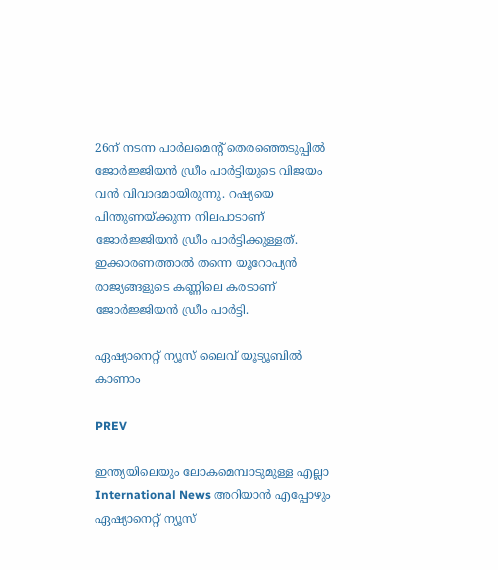26ന് നടന്ന പാർലമെന്റ് തെരഞ്ഞെടുപ്പിൽ ജോർജ്ജിയൻ ഡ്രീം പാർട്ടിയുടെ വിജയം വൻ വിവാദമായിരുന്നു. റഷ്യയെ പിന്തുണയ്ക്കുന്ന നിലപാടാണ് ജോർജ്ജിയൻ ഡ്രീം പാർട്ടിക്കുള്ളത്. ഇക്കാരണത്താൽ തന്നെ യൂറോപ്യൻ രാജ്യങ്ങളുടെ കണ്ണിലെ കരടാണ് ജോർജ്ജിയൻ ഡ്രീം പാർട്ടി.

ഏഷ്യാനെറ്റ് ന്യൂസ് ലൈവ് യൂട്യൂബിൽ കാണാം

PREV

ഇന്ത്യയിലെയും ലോകമെമ്പാടുമുള്ള എല്ലാ International News അറിയാൻ എപ്പോഴും ഏഷ്യാനെറ്റ് ന്യൂസ്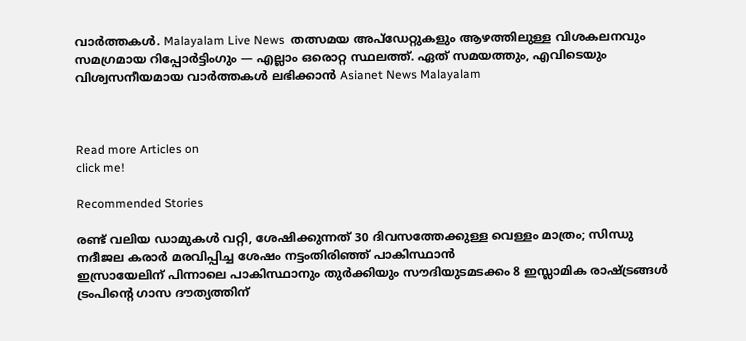വാർത്തകൾ. Malayalam Live News  തത്സമയ അപ്‌ഡേറ്റുകളും ആഴത്തിലുള്ള വിശകലനവും സമഗ്രമായ റിപ്പോർട്ടിംഗും — എല്ലാം ഒരൊറ്റ സ്ഥലത്ത്. ഏത് സമയത്തും, എവിടെയും വിശ്വസനീയമായ വാർത്തകൾ ലഭിക്കാൻ Asianet News Malayalam



Read more Articles on
click me!

Recommended Stories

രണ്ട് വലിയ ഡാമുകൾ വറ്റി, ശേഷിക്കുന്നത് 30 ദിവസത്തേക്കുള്ള വെള്ളം മാത്രം; സിന്ധു നദീജല കരാർ മരവിപ്പിച്ച ശേഷം നട്ടംതിരിഞ്ഞ് പാകിസ്ഥാൻ
ഇസ്രായേലിന് പിന്നാലെ പാകിസ്ഥാനും തുര്‍ക്കിയും സൗദിയുടമടക്കം 8 ഇസ്ലാമിക രാഷ്ട്രങ്ങള്‍ ട്രംപിന്‍റെ ഗാസ ദൗത്യത്തിന്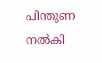പിന്തുണ നല്‍കി